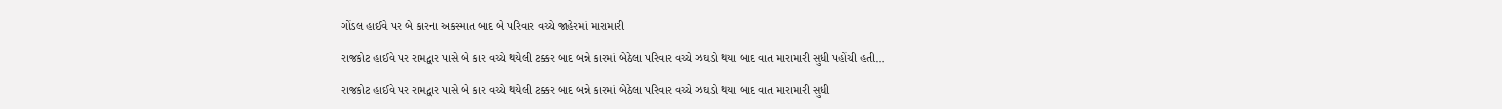ગોંડલ હાઈવે પર બે કારના અકસ્માત બાદ બે પરિવાર વચ્ચે જાહેરમાં મારામારી

રાજકોટ હાઈવે પર રામદ્વાર પાસે બે કાર વચ્ચે થયેલી ટક્કર બાદ બન્ને કારમાં બેઠેલા પરિવાર વચ્ચે ઝઘડો થયા બાદ વાત મારામારી સુધી પહોંચી હતી…

રાજકોટ હાઈવે પર રામદ્વાર પાસે બે કાર વચ્ચે થયેલી ટક્કર બાદ બન્ને કારમાં બેઠેલા પરિવાર વચ્ચે ઝઘડો થયા બાદ વાત મારામારી સુધી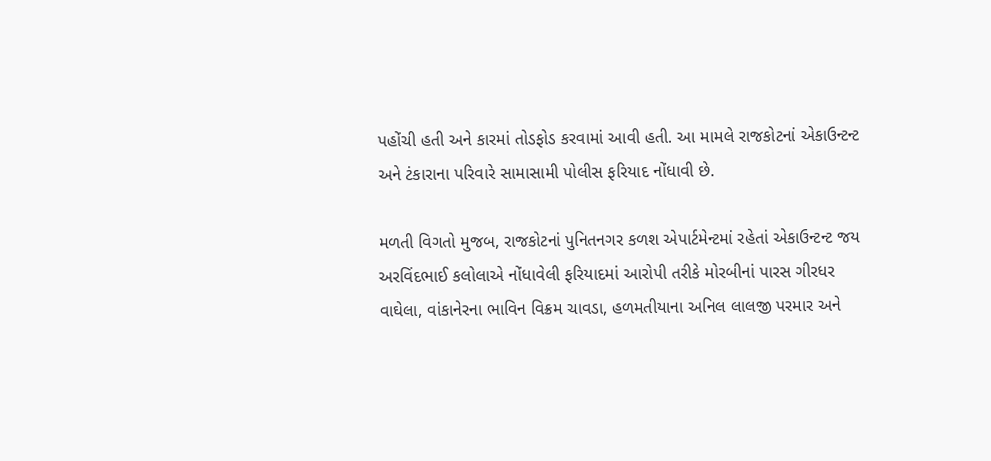પહોંચી હતી અને કારમાં તોડફોડ કરવામાં આવી હતી. આ મામલે રાજકોટનાં એકાઉન્ટન્ટ અને ટંકારાના પરિવારે સામાસામી પોલીસ ફરિયાદ નોંધાવી છે.

મળતી વિગતો મુજબ, રાજકોટનાં પુનિતનગર કળશ એપાર્ટમેન્ટમાં રહેતાં એકાઉન્ટન્ટ જય અરવિંદભાઈ કલોલાએ નોંધાવેલી ફરિયાદમાં આરોપી તરીકે મોરબીનાં પારસ ગીરધર વાઘેલા, વાંકાનેરના ભાવિન વિક્રમ ચાવડા, હળમતીયાના અનિલ લાલજી પરમાર અને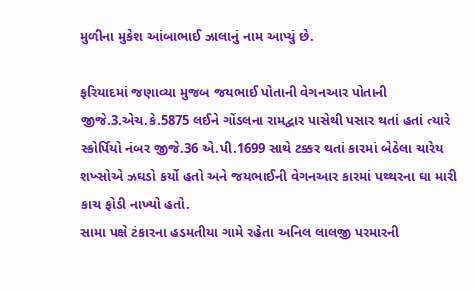મુળીના મુકેશ આંબાભાઈ ઝાલાનું નામ આપ્યું છે.

ફરિયાદમાં જણાવ્યા મુજબ જયભાઈ પોતાની વેગનઆર પોતાની જીજે.3.એચ.કે.5875 લઈને ગોંડલના રામદ્વાર પાસેથી પસાર થતાં હતાં ત્યારે સ્કોર્પિયો નંબર જીજે.36 એ.પી.1699 સાથે ટક્કર થતાં કારમાં બેઠેલા ચારેય શખ્સોએ ઝઘડો કર્યો હતો અને જયભાઈની વેગનઆર કારમાં પથ્થરના ઘા મારી કાચ ફોડી નાખ્યો હતો.
સામા પક્ષે ટંકારના હડમતીયા ગામે રહેતા અનિલ લાલજી પરમારની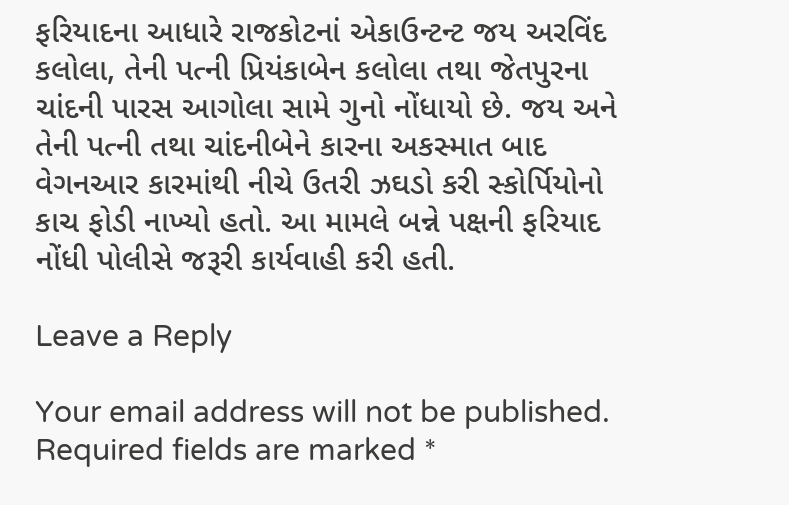ફરિયાદના આધારે રાજકોટનાં એકાઉન્ટન્ટ જય અરવિંદ કલોલા, તેની પત્ની પ્રિયંકાબેન કલોલા તથા જેતપુરના ચાંદની પારસ આગોલા સામે ગુનો નોંધાયો છે. જય અને તેની પત્ની તથા ચાંદનીબેને કારના અકસ્માત બાદ વેગનઆર કારમાંથી નીચે ઉતરી ઝઘડો કરી સ્કોર્પિયોનો કાચ ફોડી નાખ્યો હતો. આ મામલે બન્ને પક્ષની ફરિયાદ નોંધી પોલીસે જરૂરી કાર્યવાહી કરી હતી.

Leave a Reply

Your email address will not be published. Required fields are marked *